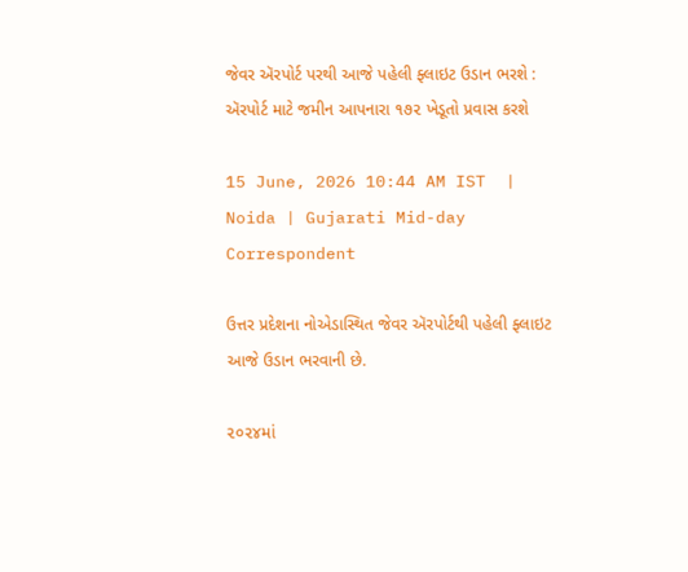જેવર ઍરપોર્ટ પરથી આજે પહેલી ફ્લાઇટ ઉડાન ભરશે : ઍરપોર્ટ માટે જમીન આપનારા ૧૭૨ ખેડૂતો પ્રવાસ કરશે

15 June, 2026 10:44 AM IST  |  Noida | Gujarati Mid-day Correspondent

ઉત્તર પ્રદેશના નોએડાસ્થિત જેવર ઍરપોર્ટથી પહેલી ફ્લાઇટ આજે ઉડાન ભરવાની છે.

૨૦૨૪માં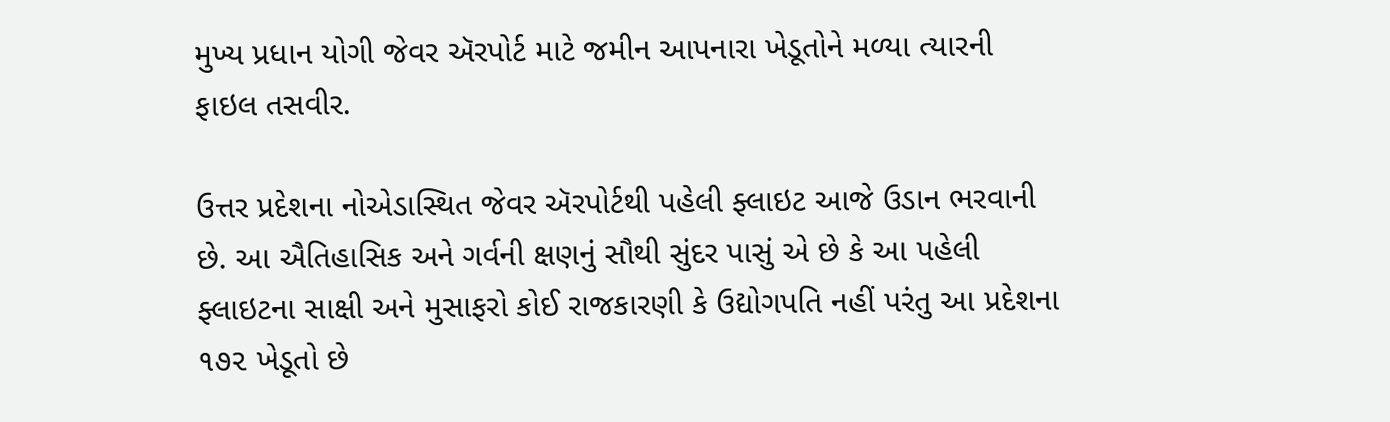મુખ્ય પ્રધાન યોગી જેવર ઍરપોર્ટ માટે જમીન આપનારા ખેડૂતોને મળ્યા ત્યારની ફાઇલ તસવીર.

ઉત્તર પ્રદેશના નોએડાસ્થિત જેવર ઍરપોર્ટથી પહેલી ફ્લાઇટ આજે ઉડાન ભરવાની છે. આ ઐતિહાસિક અને ગર્વની ક્ષણનું સૌથી સુંદર પાસું એ છે કે આ પહેલી ફ્લાઇટના સાક્ષી અને મુસાફરો કોઈ રાજકારણી કે ઉદ્યોગપતિ નહીં પરંતુ આ પ્રદેશના ૧૭૨ ખેડૂતો છે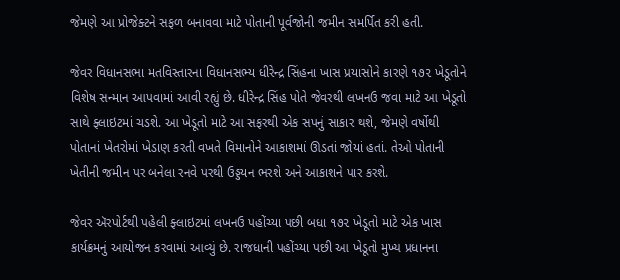જેમણે આ પ્રોજેક્ટને સફળ બનાવવા માટે પોતાની પૂર્વજોની જમીન સમર્પિત કરી હતી.

જેવર વિધાનસભા મતવિસ્તારના વિધાનસભ્ય ધીરેન્દ્ર સિંહના ખાસ પ્રયાસોને કારણે ૧૭૨ ખેડૂતોને વિશેષ સન્માન આપવામાં આવી રહ્યું છે. ધીરેન્દ્ર સિંહ પોતે જેવરથી લખનઉ જવા માટે આ ખેડૂતો સાથે ફ્લાઇટમાં ચડશે. આ ખેડૂતો માટે આ સફરથી એક સપનું સાકાર થશે, જેમણે વર્ષોથી પોતાનાં ખેતરોમાં ખેડાણ કરતી વખતે વિમાનોને આકાશમાં ઊડતાં જોયાં હતાં. તેઓ પોતાની ખેતીની જમીન પર બનેલા રનવે પરથી ઉડ્ડયન ભરશે અને આકાશને પાર કરશે.

જેવર ઍરપોર્ટથી પહેલી ફ્લાઇટમાં લખનઉ પહોંચ્યા પછી બધા ૧૭૨ ખેડૂતો માટે એક ખાસ કાર્યક્રમનું આયોજન કરવામાં આવ્યું છે. રાજધાની પહોંચ્યા પછી આ ખેડૂતો મુખ્ય પ્રધાનના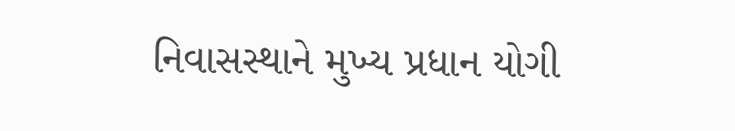નિવાસસ્થાને મુખ્ય પ્રધાન યોગી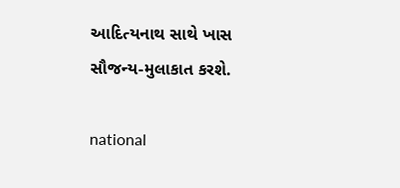આદિત્યનાથ સાથે ખાસ સૌજન્ય-મુલાકાત કરશે.

national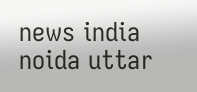news india noida uttar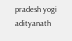pradesh yogi adityanath